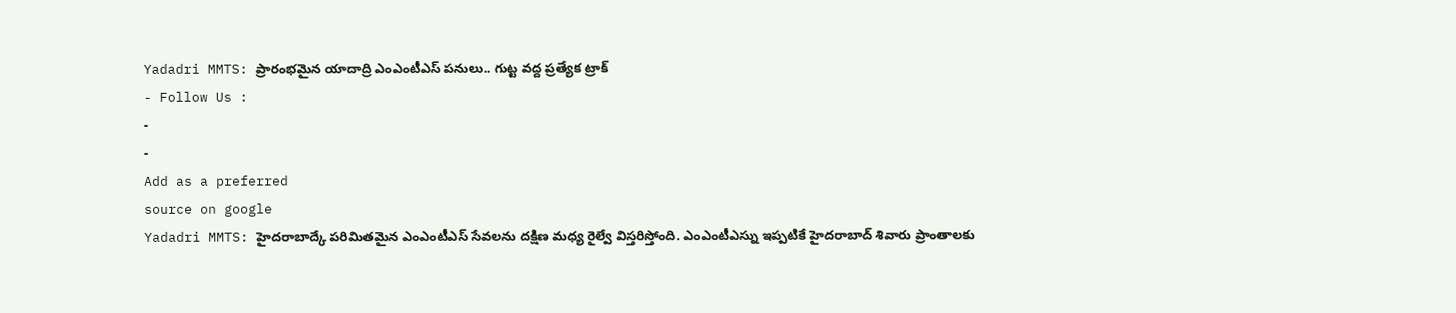Yadadri MMTS: ప్రారంభమైన యాదాద్రి ఎంఎంటీఎస్ పనులు.. గుట్ట వద్ద ప్రత్యేక ట్రాక్
- Follow Us :
-
-
Add as a preferred
source on google
Yadadri MMTS: హైదరాబాద్కే పరిమితమైన ఎంఎంటీఎస్ సేవలను దక్షిణ మధ్య రైల్వే విస్తరిస్తోంది. ఎంఎంటీఎస్ను ఇప్పటికే హైదరాబాద్ శివారు ప్రాంతాలకు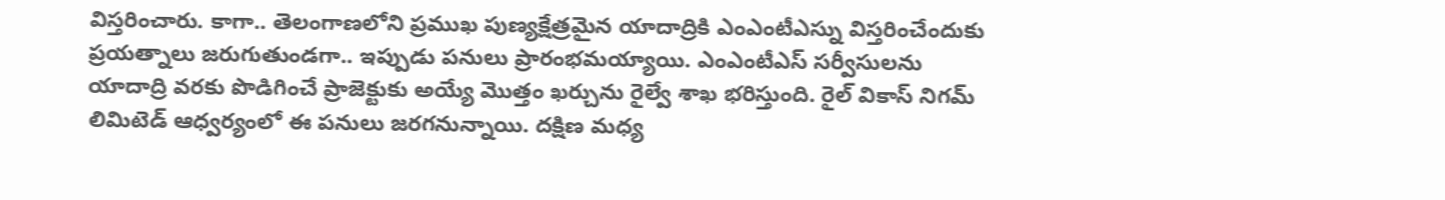విస్తరించారు. కాగా.. తెలంగాణలోని ప్రముఖ పుణ్యక్షేత్రమైన యాదాద్రికి ఎంఎంటీఎస్ను విస్తరించేందుకు ప్రయత్నాలు జరుగుతుండగా.. ఇప్పుడు పనులు ప్రారంభమయ్యాయి. ఎంఎంటీఎస్ సర్వీసులను యాదాద్రి వరకు పొడిగించే ప్రాజెక్టుకు అయ్యే మొత్తం ఖర్చును రైల్వే శాఖ భరిస్తుంది. రైల్ వికాస్ నిగమ్ లిమిటెడ్ ఆధ్వర్యంలో ఈ పనులు జరగనున్నాయి. దక్షిణ మధ్య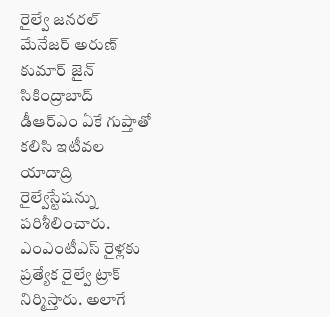రైల్వే జనరల్ మేనేజర్ అరుణ్ కుమార్ జైన్ సికింద్రాబాద్ డీఆర్ఎం ఏకే గుప్తాతో కలిసి ఇటీవల యాదాద్రి రైల్వేస్టేషన్ను పరిశీలించారు. ఎంఎంటీఎస్ రైళ్లకు ప్రత్యేక రైల్వే ట్రాక్ నిర్మిస్తారు. అలాగే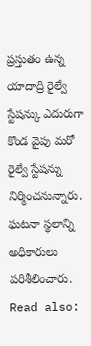ప్రస్తుతం ఉన్న యాదాద్రి రైల్వే స్టేషన్కు ఎదురుగా కొండ వైపు మరో రైల్వే స్టేషన్ను నిర్మించనున్నారు. ఘటనా స్థలాన్ని అధికారులు పరిశీలించారు.
Read also: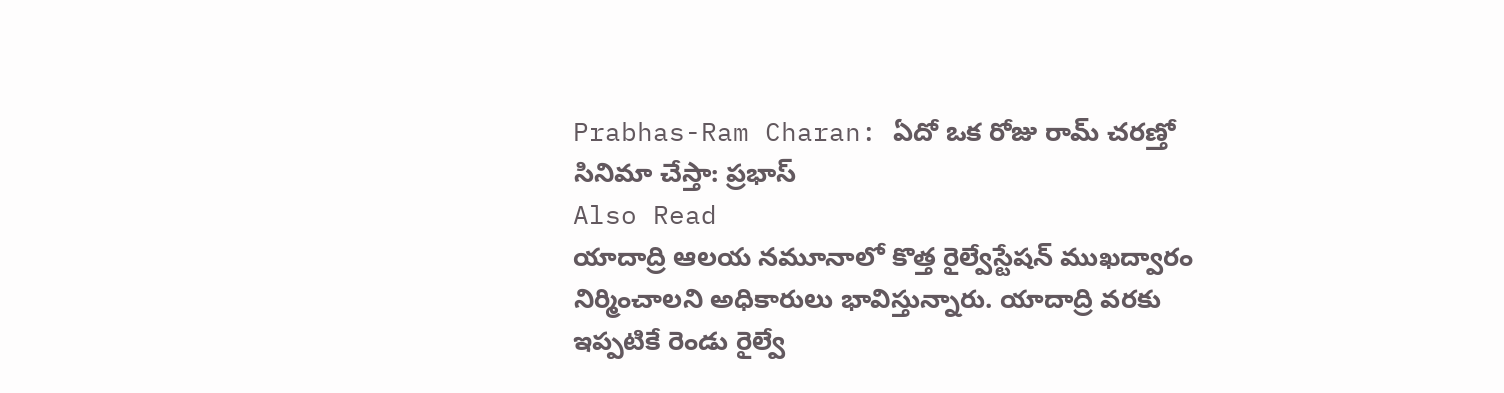Prabhas-Ram Charan: ఏదో ఒక రోజు రామ్ చరణ్తో సినిమా చేస్తా: ప్రభాస్
Also Read
యాదాద్రి ఆలయ నమూనాలో కొత్త రైల్వేస్టేషన్ ముఖద్వారం నిర్మించాలని అధికారులు భావిస్తున్నారు. యాదాద్రి వరకు ఇప్పటికే రెండు రైల్వే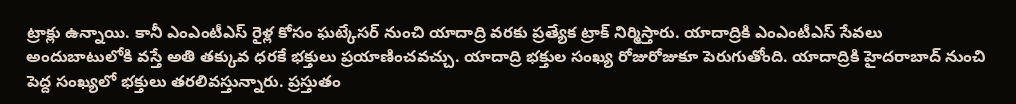ట్రాక్లు ఉన్నాయి. కానీ ఎంఎంటీఎస్ రైళ్ల కోసం ఘట్కేసర్ నుంచి యాదాద్రి వరకు ప్రత్యేక ట్రాక్ నిర్మిస్తారు. యాదాద్రికి ఎంఎంటీఎస్ సేవలు అందుబాటులోకి వస్తే అతి తక్కువ ధరకే భక్తులు ప్రయాణించవచ్చు. యాదాద్రి భక్తుల సంఖ్య రోజురోజుకూ పెరుగుతోంది. యాదాద్రికి హైదరాబాద్ నుంచి పెద్ద సంఖ్యలో భక్తులు తరలివస్తున్నారు. ప్రస్తుతం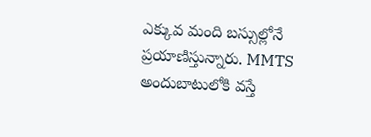ఎక్కువ మంది బస్సుల్లోనే ప్రయాణిస్తున్నారు. MMTS అందుబాటులోకి వస్తే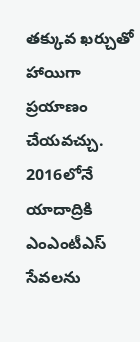తక్కువ ఖర్చుతో హాయిగా ప్రయాణం చేయవచ్చు. 2016లోనే యాదాద్రికి ఎంఎంటీఎస్ సేవలను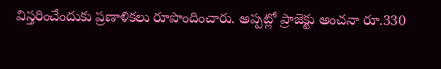విస్తరించేందుకు ప్రణాళికలు రూపొందించారు. అప్పట్లో ప్రాజెక్టు అంచనా రూ.330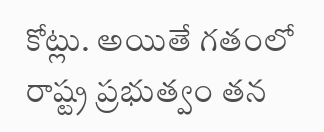కోట్లు. అయితే గతంలో రాష్ట్ర ప్రభుత్వం తన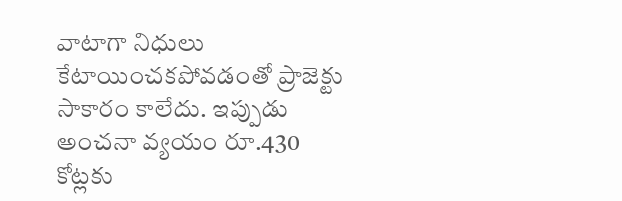వాటాగా నిధులు కేటాయించకపోవడంతో ప్రాజెక్టు సాకారం కాలేదు. ఇప్పుడు అంచనా వ్యయం రూ.430 కోట్లకు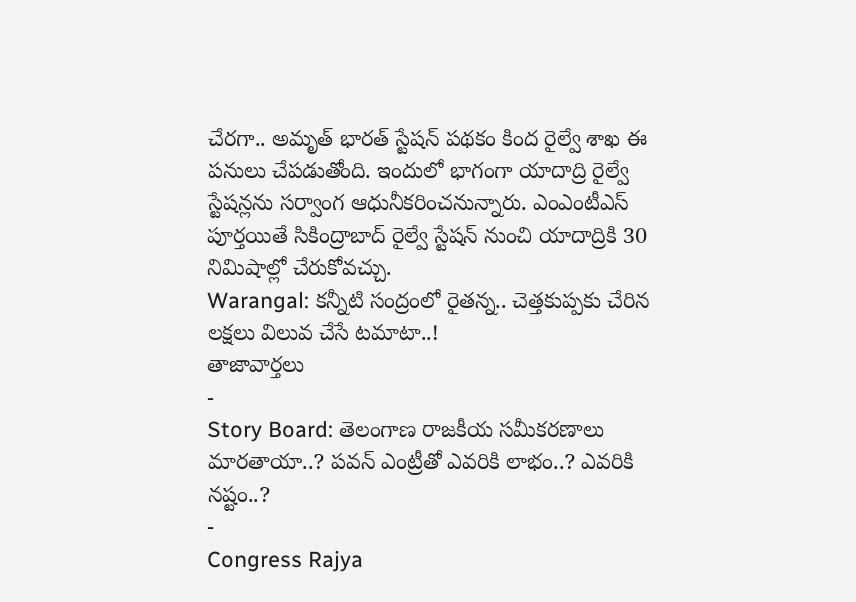చేరగా.. అమృత్ భారత్ స్టేషన్ పథకం కింద రైల్వే శాఖ ఈ పనులు చేపడుతోంది. ఇందులో భాగంగా యాదాద్రి రైల్వే స్టేషన్లను సర్వాంగ ఆధునీకరించనున్నారు. ఎంఎంటీఎస్ పూర్తయితే సికింద్రాబాద్ రైల్వే స్టేషన్ నుంచి యాదాద్రికి 30 నిమిషాల్లో చేరుకోవచ్చు.
Warangal: కన్నీటి సంద్రంలో రైతన్న.. చెత్తకుప్పకు చేరిన లక్షలు విలువ చేసే టమాటా..!
తాజావార్తలు
-
Story Board: తెలంగాణ రాజకీయ సమీకరణాలు మారతాయా..? పవన్ ఎంట్రీతో ఎవరికి లాభం..? ఎవరికి నష్టం..?
-
Congress Rajya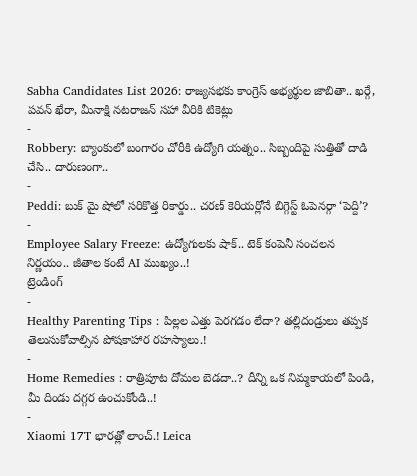Sabha Candidates List 2026: రాజ్యసభకు కాంగ్రెస్ అభ్యర్థుల జాబితా.. ఖర్గే, పవన్ ఖేరా, మీనాక్షి నటరాజన్ సహా వీరికి టికెట్లు
-
Robbery: బ్యాంకులో బంగారం చోరీకి ఉద్యోగి యత్నం.. సిబ్బందిపై సుత్తితో దాడి చేసి.. దారుణంగా..
-
Peddi: బుక్ మై షోలో సరికొత్త రికార్డు.. చరణ్ కెరియర్లోనే బిగ్గెస్ట్ ఓపెనర్గా ‘పెద్ది’?
-
Employee Salary Freeze: ఉద్యోగులకు షాక్.. టెక్ కంపెనీ సంచలన నిర్ణయం.. జీతాల కంటే AI ముఖ్యం..!
ట్రెండింగ్
-
Healthy Parenting Tips : పిల్లల ఎత్తు పెరగడం లేదా? తల్లిదండ్రులు తప్పక తెలుసుకోవాల్సిన పోషకాహార రహస్యాలు.!
-
Home Remedies : రాత్రిపూట దోమల బెడదా..? దీన్ని ఒక నిమ్మకాయలో పిండి, మీ దిండు దగ్గర ఉంచుకోండి..!
-
Xiaomi 17T భారత్లో లాంచ్.! Leica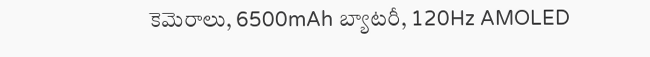కెమెరాలు, 6500mAh బ్యాటరీ, 120Hz AMOLED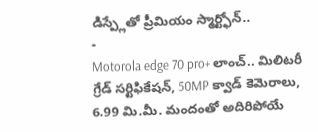డిస్ప్లేతో ప్రీమియం స్మార్ట్ఫోన్..
-
Motorola edge 70 pro+ లాంచ్.. మిలిటరీ గ్రేడ్ సర్టిఫికేషన్, 50MP క్వాడ్ కెమెరాలు, 6.99 మి.మీ. మందంతో అదిరిపోయే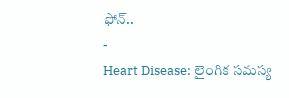ఫోన్..
-
Heart Disease: లైంగిక సమస్య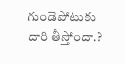గుండెపోటుకు దారి తీస్తోందా.?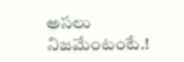అసలు నిజమేంటంటే.!